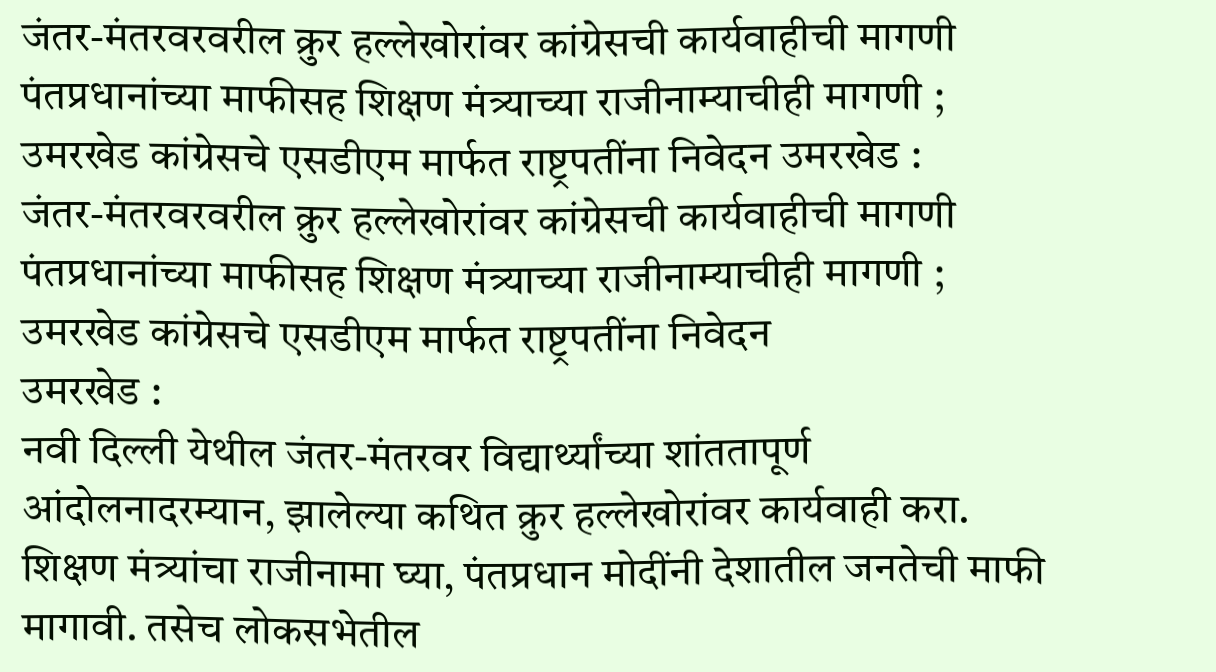जंतर-मंतरवरवरील क्रुर हल्लेखोरांवर कांग्रेसची कार्यवाहीची मागणी पंतप्रधानांच्या माफीसह शिक्षण मंत्र्याच्या राजीनाम्याचीही मागणी ; उमरखेड कांग्रेसचे एसडीएम मार्फत राष्ट्रपतींना निवेदन उमरखेड :
जंतर-मंतरवरवरील क्रुर हल्लेखोरांवर कांग्रेसची कार्यवाहीची मागणी
पंतप्रधानांच्या माफीसह शिक्षण मंत्र्याच्या राजीनाम्याचीही मागणी ; उमरखेड कांग्रेसचे एसडीएम मार्फत राष्ट्रपतींना निवेदन
उमरखेड :
नवी दिल्ली येथील जंतर-मंतरवर विद्यार्थ्यांच्या शांततापूर्ण आंदोलनादरम्यान, झालेल्या कथित क्रुर हल्लेखोरांवर कार्यवाही करा. शिक्षण मंत्र्यांचा राजीनामा घ्या, पंतप्रधान मोदींनी देशातील जनतेची माफी मागावी. तसेच लोकसभेतील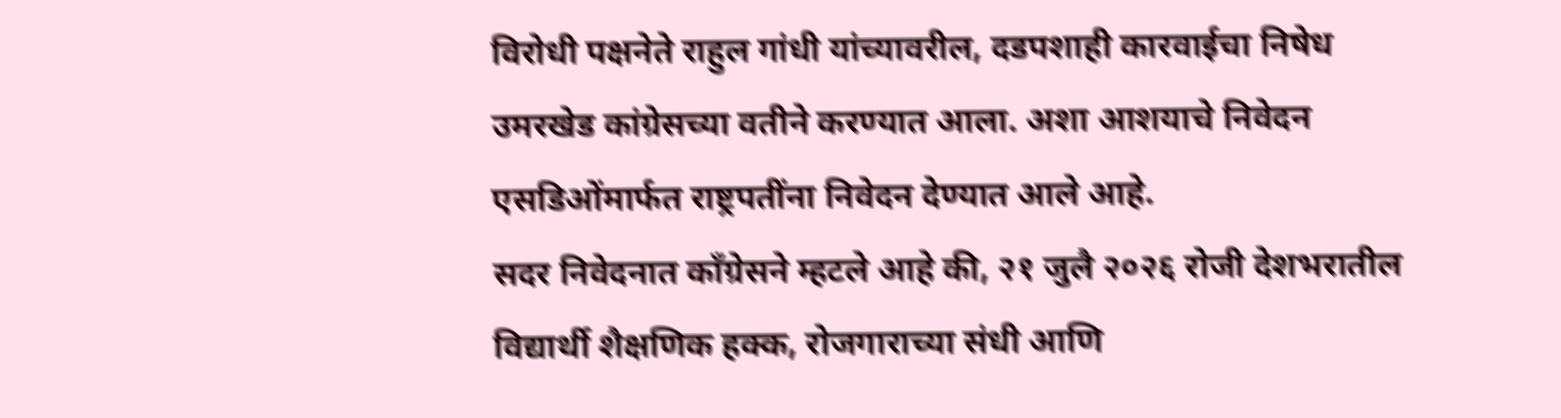विरोधी पक्षनेते राहुल गांधी यांच्यावरील, दडपशाही कारवाईचा निषेध उमरखेड कांग्रेसच्या वतीने करण्यात आला. अशा आशयाचे निवेदन एसडिओंमार्फत राष्ट्रपतींना निवेदन देण्यात आले आहे.
सदर निवेदनात काँग्रेसने म्हटले आहे की, २१ जुलै २०२६ रोजी देशभरातील विद्यार्थी शैक्षणिक हक्क, रोजगाराच्या संधी आणि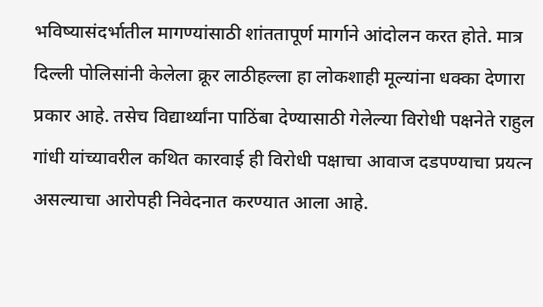भविष्यासंदर्भातील मागण्यांसाठी शांततापूर्ण मार्गाने आंदोलन करत होते. मात्र दिल्ली पोलिसांनी केलेला क्रूर लाठीहल्ला हा लोकशाही मूल्यांना धक्का देणारा प्रकार आहे. तसेच विद्यार्थ्यांना पाठिंबा देण्यासाठी गेलेल्या विरोधी पक्षनेते राहुल गांधी यांच्यावरील कथित कारवाई ही विरोधी पक्षाचा आवाज दडपण्याचा प्रयत्न असल्याचा आरोपही निवेदनात करण्यात आला आहे.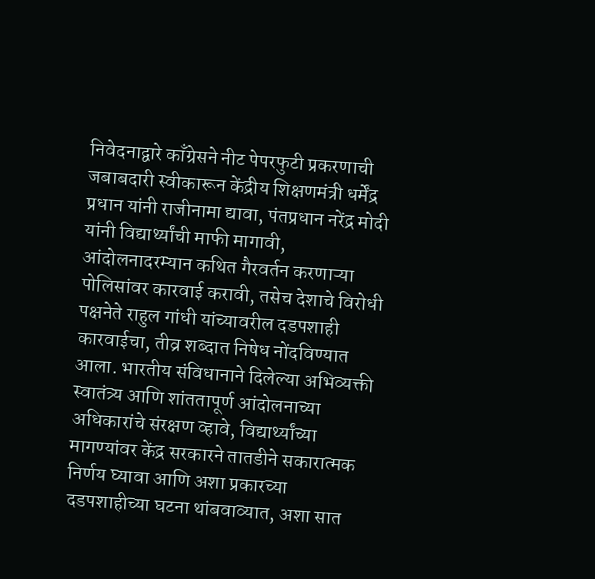निवेदनाद्वारे काँग्रेसने नीट पेपरफुटी प्रकरणाची जबाबदारी स्वीकारून केंद्रीय शिक्षणमंत्री धर्मेंद्र प्रधान यांनी राजीनामा द्यावा, पंतप्रधान नरेंद्र मोदी यांनी विद्यार्थ्यांची माफी मागावी, आंदोलनादरम्यान कथित गैरवर्तन करणाऱ्या पोलिसांवर कारवाई करावी, तसेच देशाचे विरोधी पक्षनेते राहुल गांधी यांच्यावरील दडपशाही कारवाईचा, तीव्र शब्दात निषेध नोंदविण्यात आला. भारतीय संविधानाने दिलेल्या अभिव्यक्ती स्वातंत्र्य आणि शांततापूर्ण आंदोलनाच्या अधिकारांचे संरक्षण व्हावे, विद्यार्थ्यांच्या मागण्यांवर केंद्र सरकारने तातडीने सकारात्मक निर्णय घ्यावा आणि अशा प्रकारच्या दडपशाहीच्या घटना थांबवाव्यात, अशा सात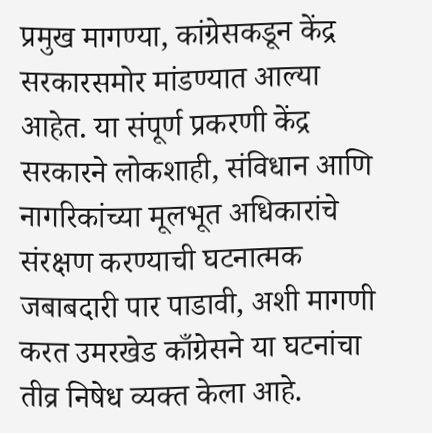प्रमुख मागण्या, कांग्रेसकडून केंद्र सरकारसमोर मांडण्यात आल्या आहेत. या संपूर्ण प्रकरणी केंद्र सरकारने लोकशाही, संविधान आणि नागरिकांच्या मूलभूत अधिकारांचे संरक्षण करण्याची घटनात्मक जबाबदारी पार पाडावी, अशी मागणी करत उमरखेड काँग्रेसने या घटनांचा तीव्र निषेध व्यक्त केला आहे.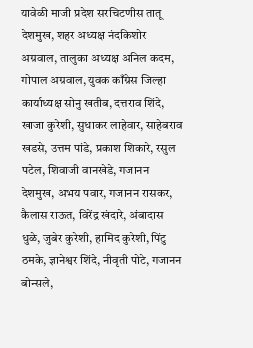यावेळी माजी प्रदेश सरचिटणीस तातू देशमुख, शहर अध्यक्ष नंदकिशोर अग्रवाल, तालुका अध्यक्ष अनिल कदम, गोपाल अग्रवाल, युवक काँग्रेस जिल्हा कार्याध्यक्ष सोनु खतीब, दत्तराव शिंदे, खाजा कुरेशी, सुधाकर लाहेवार, साहेबराव खडसे, उत्तम पांडे, प्रकाश शिकारे, रसुल पटेल, शिवाजी वानखेडे, गजानन देशमुख, अभय पवार, गजानन रासकर, कैलास राऊत, विरेंद्र खंदारे, अंबादास धुळे, जुबेर कुरेशी, हामिद कुरेशी, पिंटु ठमके, ज्ञानेश्वर शिंदे, नीवृती पोटे, गजानन बोन्सले,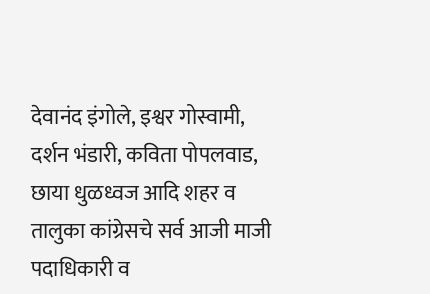देवानंद इंगोले, इश्वर गोस्वामी, दर्शन भंडारी, कविता पोपलवाड, छाया धुळध्वज आदि शहर व तालुका कांग्रेसचे सर्व आजी माजी पदाधिकारी व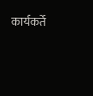कार्यकर्ते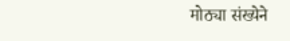मोठ्या संख्येने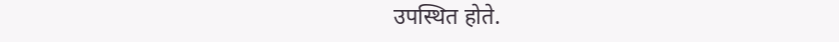उपस्थित होते.